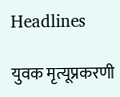Headlines

युवक मृत्यूप्रकरणी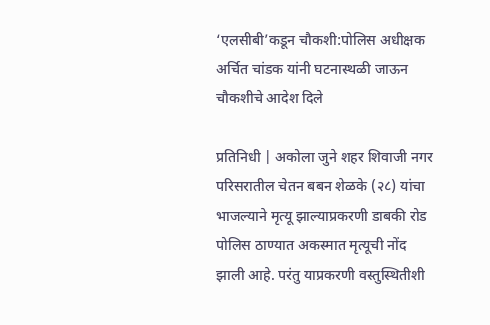‘एलसीबी’कडून चौकशी:पोलिस अधीक्षक अर्चित चांडक यांनी घटनास्थळी जाऊन चौकशीचे आदेश दिले

प्रतिनिधी | अकोला जुने शहर शिवाजी नगर परिसरातील चेतन बबन शेळके (२८) यांचा भाजल्याने मृत्यू झाल्याप्रकरणी डाबकी रोड पोलिस ठाण्यात अकस्मात मृत्यूची नोंद झाली आहे. परंतु याप्रकरणी वस्तुस्थितीशी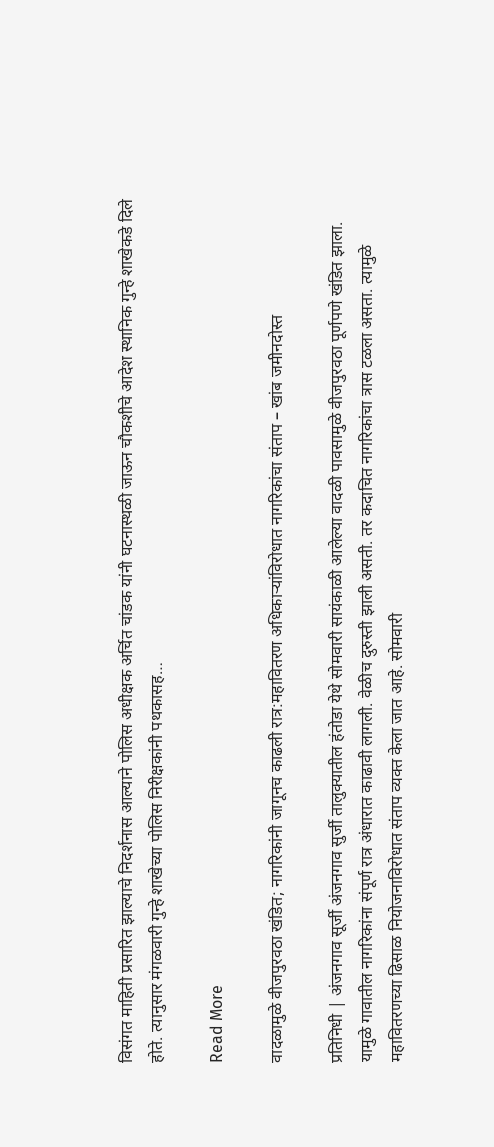विसंगत माहिती प्रसारित झाल्याचे निदर्शनास आल्याने पोलिस अधीक्षक अर्चित चांडक यांनी घटनास्थळी जाऊन चौकशीचे आदेश स्थानिक गुन्हे शाखेकडे दिले होते. त्यानुसार मंगळवारी गुन्हे शाखेच्या पोलिस निरीक्षकांनी पथकासह…

Read More

वादळामुळे वीजपुरवठा खंडित; नागरिकांनी जागूनच काढली रात्र:महावितरण अधिकाऱ्यांविरोधात नागरिकांचा संताप – खांब जमीनदोस्त

प्रतिनिधी | अंजनगाव सूर्जी अंजनगाव सुर्जी तालुक्यातील हंतोडा येथे सोमवारी सायंकाळी आलेल्या वादळी पावसामुळे वीजपुरवठा पूर्णपणे खंडित झाला. यामुळे गावातील नागरिकांना संपूर्ण रात्र अंधारात काढावी लागली. वेळीच दुरुस्ती झाली असती. तर कदाचित नागरिकांचा त्रास टळला असता. त्यामुळे महावितरणच्या ढिसाळ नियोजनाविरोधात संताप व्यक्त केला जात आहे. सोमवारी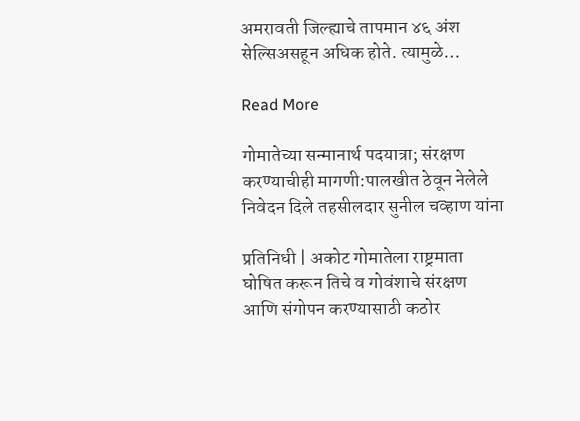अमरावती जिल्ह्याचे तापमान ४६ अंश सेल्सिअसहून अधिक होते. त्यामुळे…

Read More

गोमातेच्या सन्मानार्थ पदयात्रा; संरक्षण करण्याचीही मागणी:पालखीत ठेवून नेलेले निवेदन दिले तहसीलदार सुनील चव्हाण यांना

प्रतिनिधी | अकोट गोमातेला राष्ट्रमाता घोषित करून तिचे व गोवंशाचे संरक्षण आणि संगोपन करण्यासाठी कठोर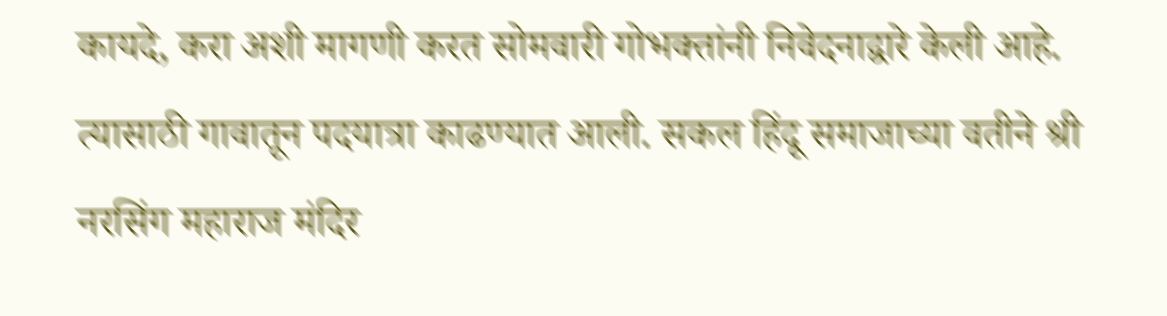कायदे, करा अशी मागणी करत सोमवारी गोभक्तांनी निवेदनाद्वारे केली आहे. त्यासाठी गावातून पदयात्रा काढण्यात आली. सकल हिंदू समाजाच्या वतीने श्री नरसिंग महाराज मंदिर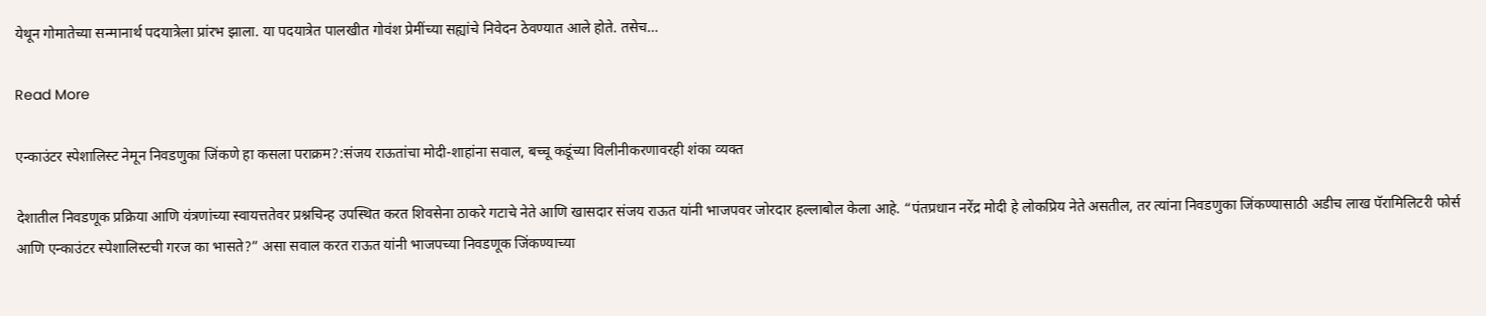येथून गोमातेच्या सन्मानार्थ पदयात्रेला प्रांरभ झाला. या पदयात्रेत पालखीत गोवंश प्रेमींच्या सह्यांचे निवेदन ठेवण्यात आले होते. तसेच…

Read More

एन्काउंटर स्पेशालिस्ट नेमून निवडणुका जिंकणे हा कसला पराक्रम?:संजय राऊतांचा मोदी-शाहांना सवाल, बच्चू कडूंच्या विलीनीकरणावरही शंका व्यक्त

देशातील निवडणूक प्रक्रिया आणि यंत्रणांच्या स्वायत्ततेवर प्रश्नचिन्ह उपस्थित करत शिवसेना ठाकरे गटाचे नेते आणि खासदार संजय राऊत यांनी भाजपवर जोरदार हल्लाबोल केला आहे. “पंतप्रधान नरेंद्र मोदी हे लोकप्रिय नेते असतील, तर त्यांना निवडणुका जिंकण्यासाठी अडीच लाख पॅरामिलिटरी फोर्स आणि एन्काउंटर स्पेशालिस्टची गरज का भासते?” असा सवाल करत राऊत यांनी भाजपच्या निवडणूक जिंकण्याच्या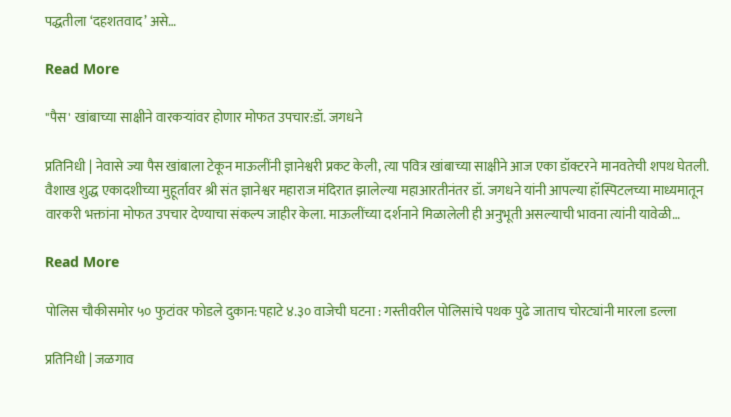पद्धतीला ‘दहशतवाद’ असे…

Read More

"पैस' खांबाच्या साक्षीने वारकऱ्यांवर होणार मोफत उपचार:डॉ. जगधने

प्रतिनिधी | नेवासे ज्या पैस खांबाला टेकून माऊलींनी ज्ञानेश्वरी प्रकट केली, त्या पवित्र खांबाच्या साक्षीने आज एका डॉक्टरने मानवतेची शपथ घेतली. वैशाख शुद्ध एकादशीच्या मुहूर्तावर श्री संत ज्ञानेश्वर महाराज मंदिरात झालेल्या महाआरतीनंतर डॉ. जगधने यांनी आपल्या हॉस्पिटलच्या माध्यमातून वारकरी भक्तांना मोफत उपचार देण्याचा संकल्प जाहीर केला. माऊलींच्या दर्शनाने मिळालेली ही अनुभूती असल्याची भावना त्यांनी यावेळी…

Read More

पोलिस चौकीसमोर ५० फुटांवर फोडले दुकान:पहाटे ४.३० वाजेची घटना : गस्तीवरील पोलिसांचे पथक पुढे जाताच चोरट्यांनी मारला डल्ला

प्रतिनिधी | जळगाव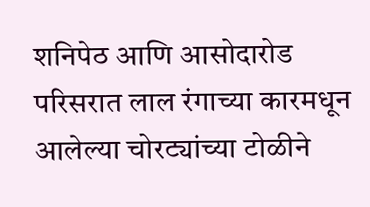शनिपेठ आणि आसोदारोड परिसरात लाल रंगाच्या कारमधून आलेल्या चोरट्यांच्या टोळीने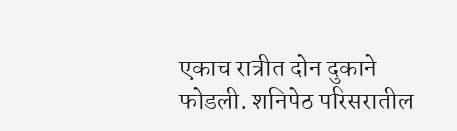एकाच रात्रीत दोन दुकाने फोडली. शनिपेठ परिसरातील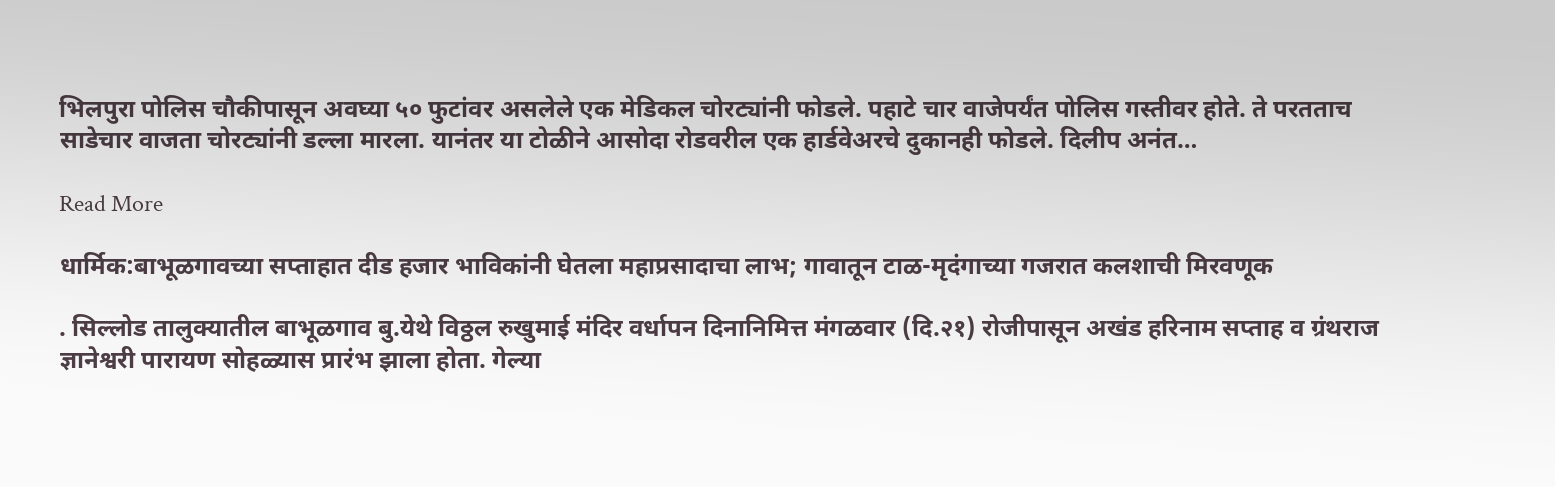भिलपुरा पोलिस चौकीपासून अवघ्या ५० फुटांवर असलेले एक मेडिकल चोरट्यांनी फोडले. पहाटे चार वाजेपर्यंत पोलिस गस्तीवर होते. ते परतताच साडेचार वाजता चोरट्यांनी डल्ला मारला. यानंतर या टोळीने आसोदा रोडवरील एक हार्डवेअरचे दुकानही फोडले. दिलीप अनंत…

Read More

धार्मिक:बाभूळगावच्या सप्ताहात दीड हजार भाविकांनी घेतला महाप्रसादाचा लाभ; गावातून टाळ-मृदंगाच्या गजरात कलशाची मिरवणूक

. सिल्लोड तालुक्यातील बाभूळगाव बु.येथे विठ्ठल रुखुमाई मंदिर वर्धापन दिनानिमित्त मंगळवार (दि.२१) रोजीपासून अखंड हरिनाम सप्ताह व ग्रंथराज ज्ञानेश्वरी पारायण सोहळ्यास प्रारंभ झाला होता. गेल्या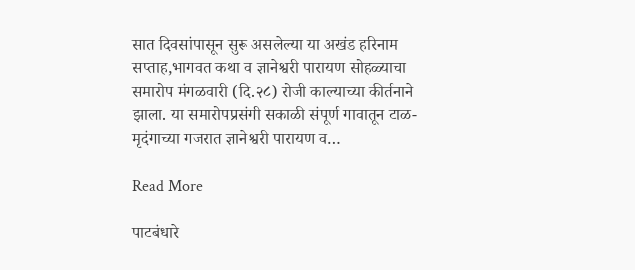सात दिवसांपासून सुरू असलेल्या या अखंड हरिनाम सप्ताह,भागवत कथा व ज्ञानेश्वरी पारायण सोहळ्याचा समारोप मंगळवारी (दि.२८) रोजी काल्याच्या कीर्तनाने झाला. या समारोपप्रसंगी सकाळी संपूर्ण गावातून टाळ-मृदंगाच्या गजरात ज्ञानेश्वरी पारायण व…

Read More

पाटबंधारे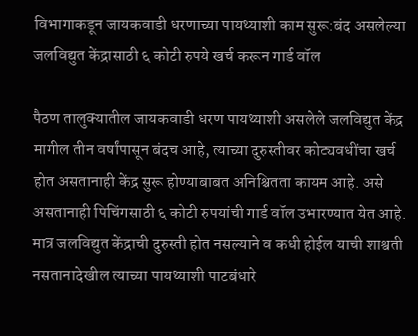विभागाकडून जायकवाडी धरणाच्या पायथ्याशी काम सुरू:बंद असलेल्या जलविद्युत केंद्रासाठी ६ कोटी रुपये खर्च करून गार्ड वॉल

पैठण तालुक्यातील जायकवाडी धरण पायथ्याशी असलेले जलविद्युत केंद्र मागील तीन वर्षांपासून बंदच आहे, त्याच्या दुरुस्तीवर कोट्यवधींचा खर्च होत असतानाही केंद्र सुरू होण्याबाबत अनिश्चितता कायम आहे. असे असतानाही पिचिंगसाठी ६ कोटी रुपयांची गार्ड वॉल उभारण्यात येत आहे. मात्र जलविद्युत केंद्राची दुरुस्ती होत नसल्याने व कधी होईल याची शाश्वती नसतानादेखील त्याच्या पायथ्याशी पाटबंधारे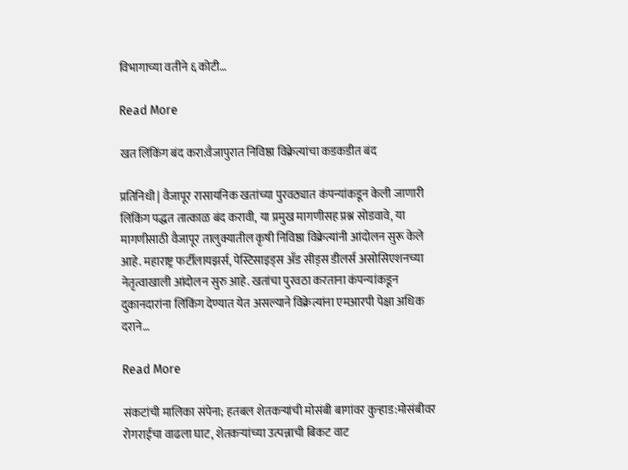विभागाच्या वतीने ६ कोटी…

Read More

खत लिंकिंग बंद करा:वैजापुरात निविष्ठा विक्रेत्यांचा कडकडीत बंद

प्रतिनिधी | वैजापूर रासायनिक खतांच्या पुरवठ्यात कंपन्यांकडून केली जाणारी लिंकिंग पद्धत तात्काळ बंद करावी, या प्रमुख मागणीसह प्रश्न सोडवावे, या मागणीसाठी वैजापूर तालुक्यातील कृषी निविष्ठा विक्रेत्यांनी आंदोलन सुरू केले आहे. महाराष्ट्र फर्टीलायझर्स, पेस्टिसाइड्स अँड सीड्स डीलर्स असोसिएशनच्या नेतृत्वाखाली आंदोलन सुरु आहे. खतांचा पुरवठा करताना कंपन्यांकडून दुकानदारांना लिंकिंग देण्यात येत असल्याने विक्रेत्यांना एमआरपी पेक्षा अधिक दराने…

Read More

संकटांची मालिका संपेना; हतबल शेतकऱ्यांची मोसंबी बागांवर कुऱ्हाड:मोसंबीवर रोगराईचा वाढला घाट, शेतकऱ्यांच्या उत्पन्नाची बिकट वाट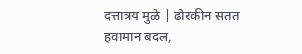दत्तात्रय मुळे | ढोरकीन सतत हवामान बदल,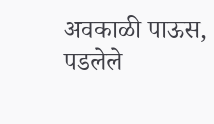अवकाळी पाऊस, पडलेले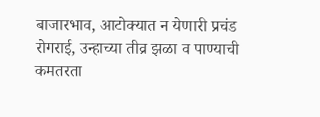बाजारभाव, आटोक्यात न येणारी प्रचंड रोगराई, उन्हाच्या तीव्र झळा व पाण्याची कमतरता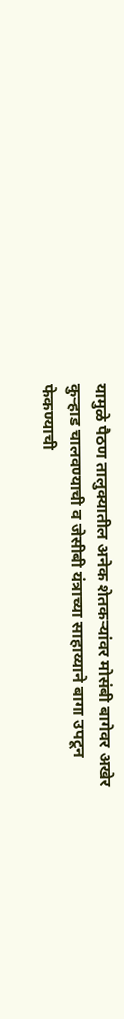यामुळे पैठण तालुक्यातील अनेक शेतकऱ्यांवर मोसंबी बागेवर अखेर कुऱ्हाड चालवण्याची व जेसीबी यंत्राच्या साहाय्याने बागा उपटून फेकण्याची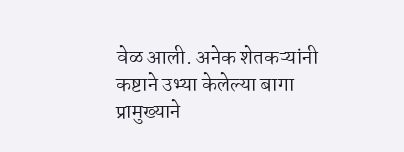वेळ आली. अनेक शेतकऱ्यांनी कष्टाने उभ्या केलेल्या बागा प्रामुख्याने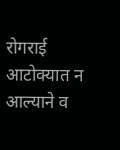रोगराई आटोक्यात न आल्याने व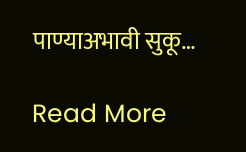पाण्याअभावी सुकू…

Read More